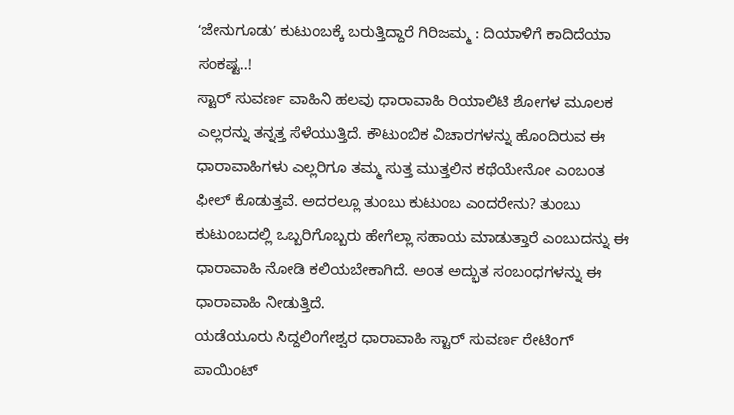ʻಜೇನುಗೂಡುʼ ಕುಟುಂಬಕ್ಕೆ ಬರುತ್ತಿದ್ದಾರೆ ಗಿರಿಜಮ್ಮ : ದಿಯಾಳಿಗೆ ಕಾದಿದೆಯಾ ಸಂಕಷ್ಟ..!
ಸ್ಟಾರ್ ಸುವರ್ಣ ವಾಹಿನಿ ಹಲವು ಧಾರಾವಾಹಿ ರಿಯಾಲಿಟಿ ಶೋಗಳ ಮೂಲಕ ಎಲ್ಲರನ್ನು ತನ್ನತ್ತ ಸೆಳೆಯುತ್ತಿದೆ. ಕೌಟುಂಬಿಕ ವಿಚಾರಗಳನ್ನು ಹೊಂದಿರುವ ಈ ಧಾರಾವಾಹಿಗಳು ಎಲ್ಲರಿಗೂ ತಮ್ಮ ಸುತ್ತ ಮುತ್ತಲಿನ ಕಥೆಯೇನೋ ಎಂಬಂತ ಫೀಲ್ ಕೊಡುತ್ತವೆ. ಅದರಲ್ಲೂ ತುಂಬು ಕುಟುಂಬ ಎಂದರೇನು? ತುಂಬು ಕುಟುಂಬದಲ್ಲಿ ಒಬ್ಬರಿಗೊಬ್ಬರು ಹೇಗೆಲ್ಲಾ ಸಹಾಯ ಮಾಡುತ್ತಾರೆ ಎಂಬುದನ್ನು ಈ ಧಾರಾವಾಹಿ ನೋಡಿ ಕಲಿಯಬೇಕಾಗಿದೆ. ಅಂತ ಅದ್ಭುತ ಸಂಬಂಧಗಳನ್ನು ಈ ಧಾರಾವಾಹಿ ನೀಡುತ್ತಿದೆ.
ಯಡೆಯೂರು ಸಿದ್ದಲಿಂಗೇಶ್ವರ ಧಾರಾವಾಹಿ ಸ್ಟಾರ್ ಸುವರ್ಣ ರೇಟಿಂಗ್ ಪಾಯಿಂಟ್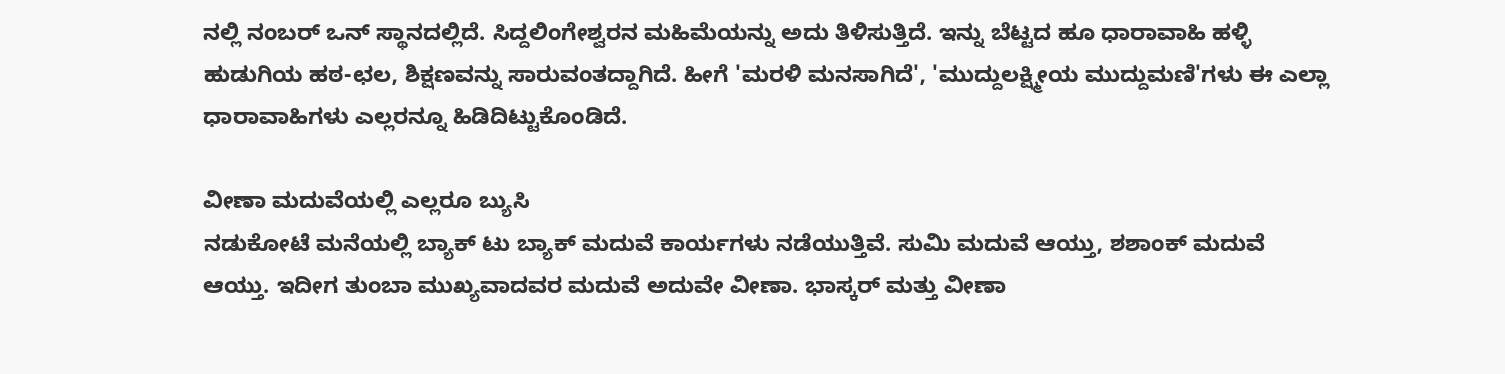ನಲ್ಲಿ ನಂಬರ್ ಒನ್ ಸ್ಥಾನದಲ್ಲಿದೆ. ಸಿದ್ದಲಿಂಗೇಶ್ವರನ ಮಹಿಮೆಯನ್ನು ಅದು ತಿಳಿಸುತ್ತಿದೆ. ಇನ್ನು ಬೆಟ್ಟದ ಹೂ ಧಾರಾವಾಹಿ ಹಳ್ಳಿ ಹುಡುಗಿಯ ಹಠ-ಛಲ, ಶಿಕ್ಷಣವನ್ನು ಸಾರುವಂತದ್ದಾಗಿದೆ. ಹೀಗೆ 'ಮರಳಿ ಮನಸಾಗಿದೆ', 'ಮುದ್ದುಲಕ್ಷ್ಮೀಯ ಮುದ್ದುಮಣಿ'ಗಳು ಈ ಎಲ್ಲಾ ಧಾರಾವಾಹಿಗಳು ಎಲ್ಲರನ್ನೂ ಹಿಡಿದಿಟ್ಟುಕೊಂಡಿದೆ.

ವೀಣಾ ಮದುವೆಯಲ್ಲಿ ಎಲ್ಲರೂ ಬ್ಯುಸಿ
ನಡುಕೋಟೆ ಮನೆಯಲ್ಲಿ ಬ್ಯಾಕ್ ಟು ಬ್ಯಾಕ್ ಮದುವೆ ಕಾರ್ಯಗಳು ನಡೆಯುತ್ತಿವೆ. ಸುಮಿ ಮದುವೆ ಆಯ್ತು, ಶಶಾಂಕ್ ಮದುವೆ ಆಯ್ತು. ಇದೀಗ ತುಂಬಾ ಮುಖ್ಯವಾದವರ ಮದುವೆ ಅದುವೇ ವೀಣಾ. ಭಾಸ್ಕರ್ ಮತ್ತು ವೀಣಾ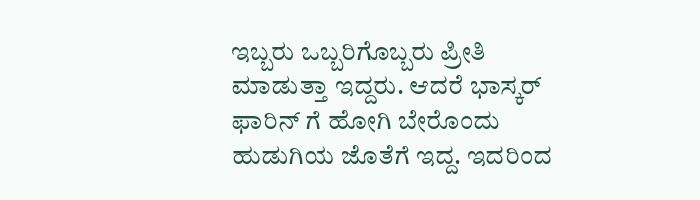ಇಬ್ಬರು ಒಬ್ಬರಿಗೊಬ್ಬರು ಪ್ರೀತಿ ಮಾಡುತ್ತಾ ಇದ್ದರು. ಆದರೆ ಭಾಸ್ಕರ್ ಫಾರಿನ್ ಗೆ ಹೋಗಿ ಬೇರೊಂದು ಹುಡುಗಿಯ ಜೊತೆಗೆ ಇದ್ದ. ಇದರಿಂದ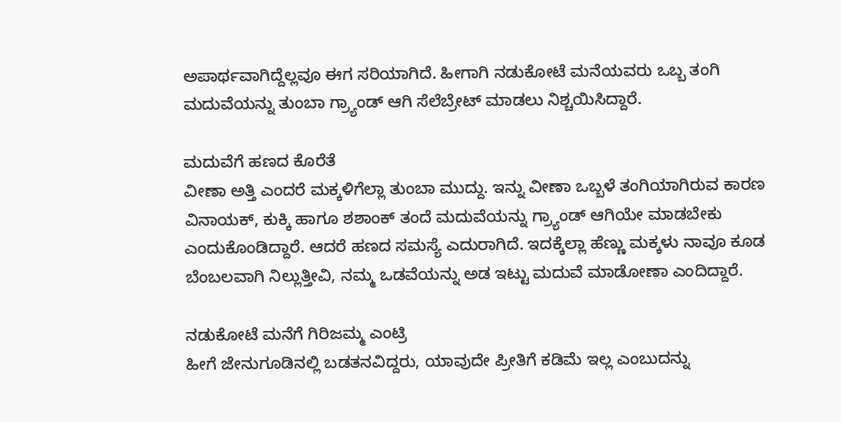ಅಪಾರ್ಥವಾಗಿದ್ದೆಲ್ಲವೂ ಈಗ ಸರಿಯಾಗಿದೆ. ಹೀಗಾಗಿ ನಡುಕೋಟೆ ಮನೆಯವರು ಒಬ್ಬ ತಂಗಿ ಮದುವೆಯನ್ನು ತುಂಬಾ ಗ್ರ್ಯಾಂಡ್ ಆಗಿ ಸೆಲೆಬ್ರೇಟ್ ಮಾಡಲು ನಿಶ್ಚಯಿಸಿದ್ದಾರೆ.

ಮದುವೆಗೆ ಹಣದ ಕೊರೆತೆ
ವೀಣಾ ಅತ್ತಿ ಎಂದರೆ ಮಕ್ಕಳಿಗೆಲ್ಲಾ ತುಂಬಾ ಮುದ್ದು. ಇನ್ನು ವೀಣಾ ಒಬ್ಬಳೆ ತಂಗಿಯಾಗಿರುವ ಕಾರಣ ವಿನಾಯಕ್, ಕುಕ್ಕಿ ಹಾಗೂ ಶಶಾಂಕ್ ತಂದೆ ಮದುವೆಯನ್ನು ಗ್ರ್ಯಾಂಡ್ ಆಗಿಯೇ ಮಾಡಬೇಕು ಎಂದುಕೊಂಡಿದ್ದಾರೆ. ಆದರೆ ಹಣದ ಸಮಸ್ಯೆ ಎದುರಾಗಿದೆ. ಇದಕ್ಕೆಲ್ಲಾ ಹೆಣ್ಣು ಮಕ್ಕಳು ನಾವೂ ಕೂಡ ಬೆಂಬಲವಾಗಿ ನಿಲ್ಲುತ್ತೀವಿ, ನಮ್ಮ ಒಡವೆಯನ್ನು ಅಡ ಇಟ್ಟು ಮದುವೆ ಮಾಡೋಣಾ ಎಂದಿದ್ದಾರೆ.

ನಡುಕೋಟೆ ಮನೆಗೆ ಗಿರಿಜಮ್ಮ ಎಂಟ್ರಿ
ಹೀಗೆ ಜೇನುಗೂಡಿನಲ್ಲಿ ಬಡತನವಿದ್ದರು, ಯಾವುದೇ ಪ್ರೀತಿಗೆ ಕಡಿಮೆ ಇಲ್ಲ ಎಂಬುದನ್ನು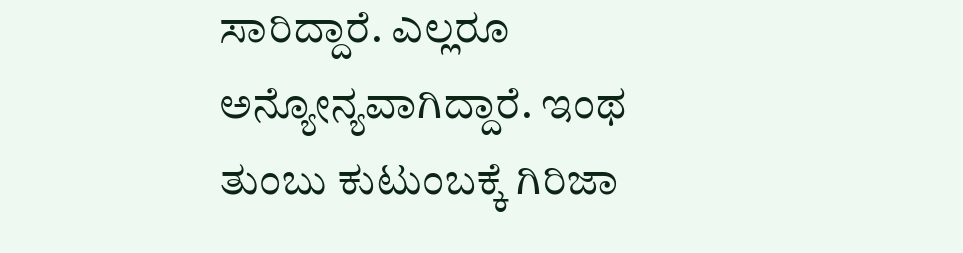ಸಾರಿದ್ದಾರೆ. ಎಲ್ಲರೂ ಅನ್ಯೋನ್ಯವಾಗಿದ್ದಾರೆ. ಇಂಥ ತುಂಬು ಕುಟುಂಬಕ್ಕೆ ಗಿರಿಜಾ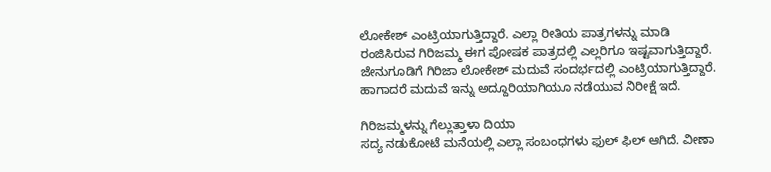ಲೋಕೇಶ್ ಎಂಟ್ರಿಯಾಗುತ್ತಿದ್ದಾರೆ. ಎಲ್ಲಾ ರೀತಿಯ ಪಾತ್ರಗಳನ್ನು ಮಾಡಿ ರಂಜಿಸಿರುವ ಗಿರಿಜಮ್ಮ ಈಗ ಪೋಷಕ ಪಾತ್ರದಲ್ಲಿ ಎಲ್ಲರಿಗೂ ಇಷ್ಟವಾಗುತ್ತಿದ್ದಾರೆ. ಜೇನುಗೂಡಿಗೆ ಗಿರಿಜಾ ಲೋಕೇಶ್ ಮದುವೆ ಸಂದರ್ಭದಲ್ಲಿ ಎಂಟ್ರಿಯಾಗುತ್ತಿದ್ದಾರೆ. ಹಾಗಾದರೆ ಮದುವೆ ಇನ್ನು ಅದ್ದೂರಿಯಾಗಿಯೂ ನಡೆಯುವ ನಿರೀಕ್ಷೆ ಇದೆ.

ಗಿರಿಜಮ್ಮಳನ್ನು ಗೆಲ್ಲುತ್ತಾಳಾ ದಿಯಾ
ಸದ್ಯ ನಡುಕೋಟೆ ಮನೆಯಲ್ಲಿ ಎಲ್ಲಾ ಸಂಬಂಧಗಳು ಫುಲ್ ಫಿಲ್ ಆಗಿದೆ. ವೀಣಾ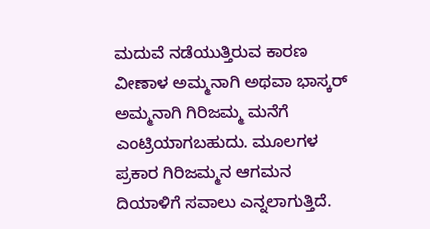ಮದುವೆ ನಡೆಯುತ್ತಿರುವ ಕಾರಣ ವೀಣಾಳ ಅಮ್ಮನಾಗಿ ಅಥವಾ ಭಾಸ್ಕರ್ ಅಮ್ಮನಾಗಿ ಗಿರಿಜಮ್ಮ ಮನೆಗೆ ಎಂಟ್ರಿಯಾಗಬಹುದು. ಮೂಲಗಳ ಪ್ರಕಾರ ಗಿರಿಜಮ್ಮನ ಆಗಮನ ದಿಯಾಳಿಗೆ ಸವಾಲು ಎನ್ನಲಾಗುತ್ತಿದೆ.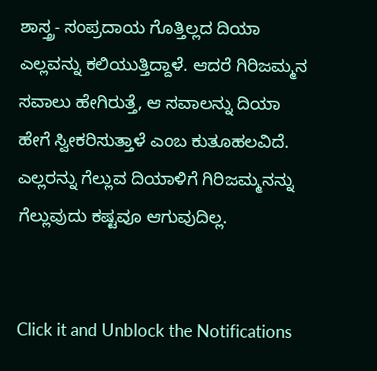ಶಾಸ್ತ್ರ- ಸಂಪ್ರದಾಯ ಗೊತ್ತಿಲ್ಲದ ದಿಯಾ ಎಲ್ಲವನ್ನು ಕಲಿಯುತ್ತಿದ್ದಾಳೆ. ಆದರೆ ಗಿರಿಜಮ್ಮನ ಸವಾಲು ಹೇಗಿರುತ್ತೆ, ಆ ಸವಾಲನ್ನು ದಿಯಾ ಹೇಗೆ ಸ್ವೀಕರಿಸುತ್ತಾಳೆ ಎಂಬ ಕುತೂಹಲವಿದೆ. ಎಲ್ಲರನ್ನು ಗೆಲ್ಲುವ ದಿಯಾಳಿಗೆ ಗಿರಿಜಮ್ಮನನ್ನು ಗೆಲ್ಲುವುದು ಕಷ್ಟವೂ ಆಗುವುದಿಲ್ಲ.


Click it and Unblock the Notifications